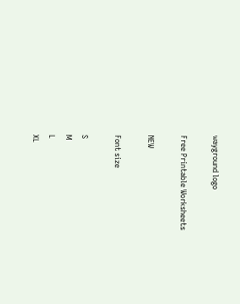wayground logo

Free Printable Worksheets

NEW

Font size

S
M
L
XL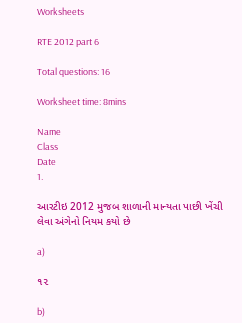Worksheets

RTE 2012 part 6

Total questions: 16

Worksheet time: 8mins

Name
Class
Date
1.

આરટીઇ 2012 મુજબ શાળાની માન્યતા પાછી ખેંચી લેવા અંગેનો નિયમ કયો છે

a)

૧૨

b)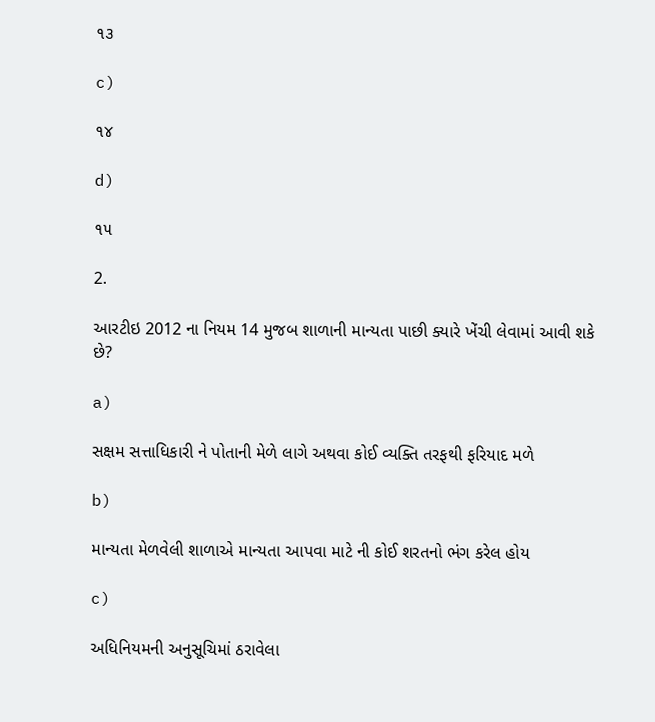૧૩

c)

૧૪

d)

૧૫

2.

આરટીઇ 2012 ના નિયમ 14 મુજબ શાળાની માન્યતા પાછી ક્યારે ખેંચી લેવામાં આવી શકે છે?

a)

સક્ષમ સત્તાધિકારી ને પોતાની મેળે લાગે અથવા કોઈ વ્યક્તિ તરફથી ફરિયાદ મળે

b)

માન્યતા મેળવેલી શાળાએ માન્યતા આપવા માટે ની કોઈ શરતનો ભંગ કરેલ હોય

c)

અધિનિયમની અનુસૂચિમાં ઠરાવેલા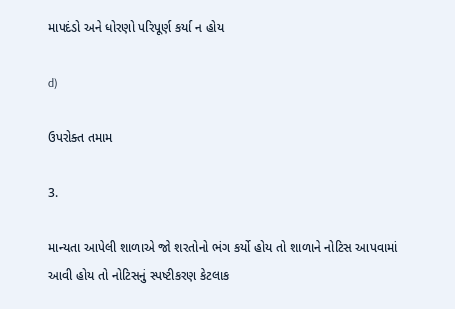માપદંડો અને ધોરણો પરિપૂર્ણ કર્યા ન હોય

d)

ઉપરોક્ત તમામ

3.

માન્યતા આપેલી શાળાએ જો શરતોનો ભંગ કર્યો હોય તો શાળાને નોટિસ આપવામાં આવી હોય તો નોટિસનું સ્પષ્ટીકરણ કેટલાક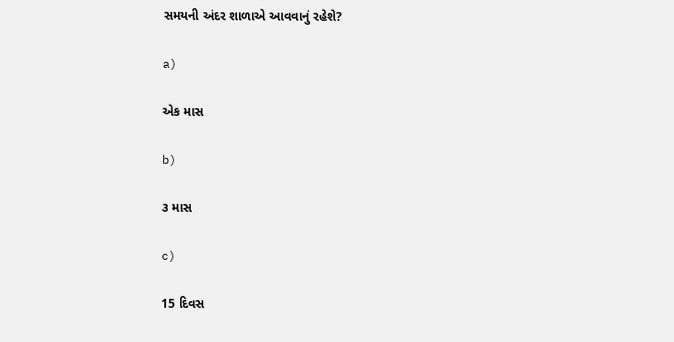સમયની અંદર શાળાએ આવવાનું રહેશે?

a)

એક માસ

b)

૩ માસ

c)

15 દિવસ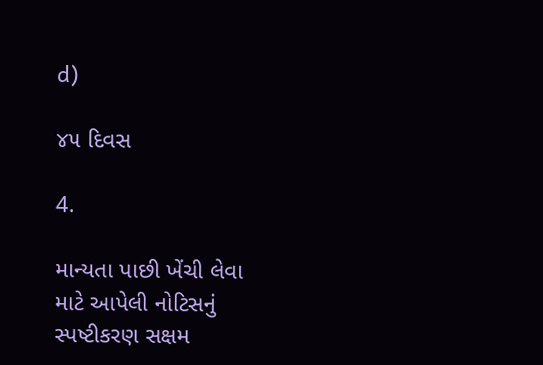d)

૪૫ દિવસ

4.

માન્યતા પાછી ખેંચી લેવા માટે આપેલી નોટિસનું સ્પષ્ટીકરણ સક્ષમ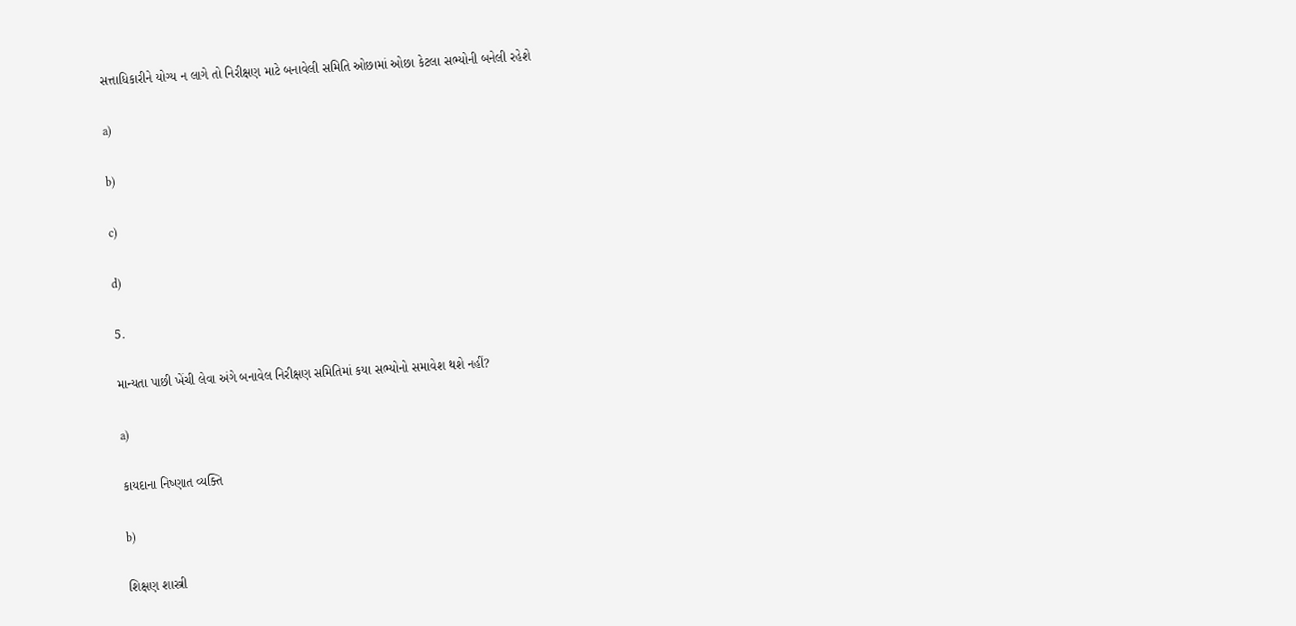સત્તાધિકારીને યોગ્ય ન લાગે તો નિરીક્ષણ માટે બનાવેલી સમિતિ ઓછામાં ઓછા કેટલા સભ્યોની બનેલી રહેશે

a)

b)

c)

d)

5.

માન્યતા પાછી ખેંચી લેવા અંગે બનાવેલ નિરીક્ષણ સમિતિમાં કયા સભ્યોનો સમાવેશ થશે નહીં?

a)

કાયદાના નિષ્ણાત વ્યક્તિ

b)

શિક્ષણ શાસ્ત્રી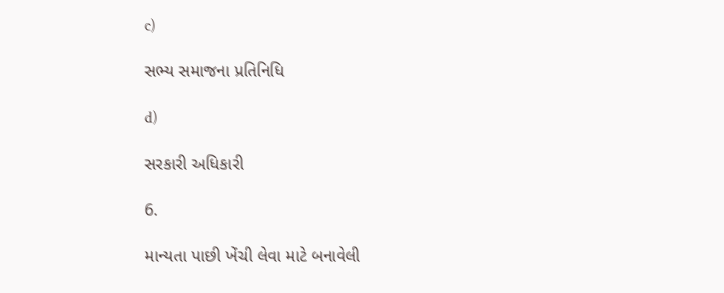c)

સભ્ય સમાજના પ્રતિનિધિ

d)

સરકારી અધિકારી

6.

માન્યતા પાછી ખેંચી લેવા માટે બનાવેલી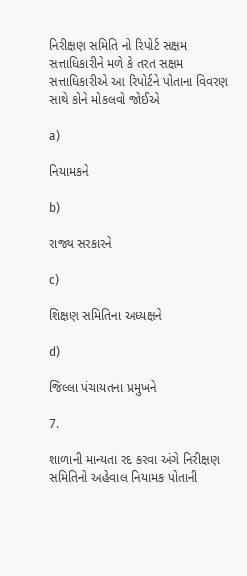નિરીક્ષણ સમિતિ નો રિપોર્ટ સક્ષમ સત્તાધિકારીને મળે કે તરત સક્ષમ સત્તાધિકારીએ આ રિપોર્ટને પોતાના વિવરણ સાથે કોને મોકલવો જોઈએ

a)

નિયામકને

b)

રાજ્ય સરકારને

c)

શિક્ષણ સમિતિના અધ્યક્ષને

d)

જિલ્લા પંચાયતના પ્રમુખને

7.

શાળાની માન્યતા રદ કરવા અંગે નિરીક્ષણ સમિતિનો અહેવાલ નિયામક પોતાની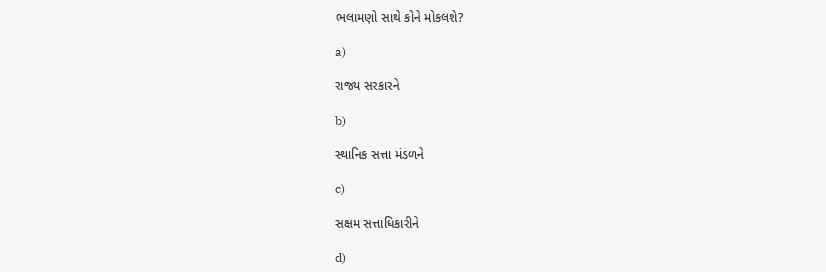ભલામણો સાથે કોને મોકલશે?

a)

રાજ્ય સરકારને

b)

સ્થાનિક સત્તા મંડળને

c)

સક્ષમ સત્તાધિકારીને

d)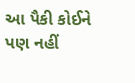આ પૈકી કોઈને પણ નહીં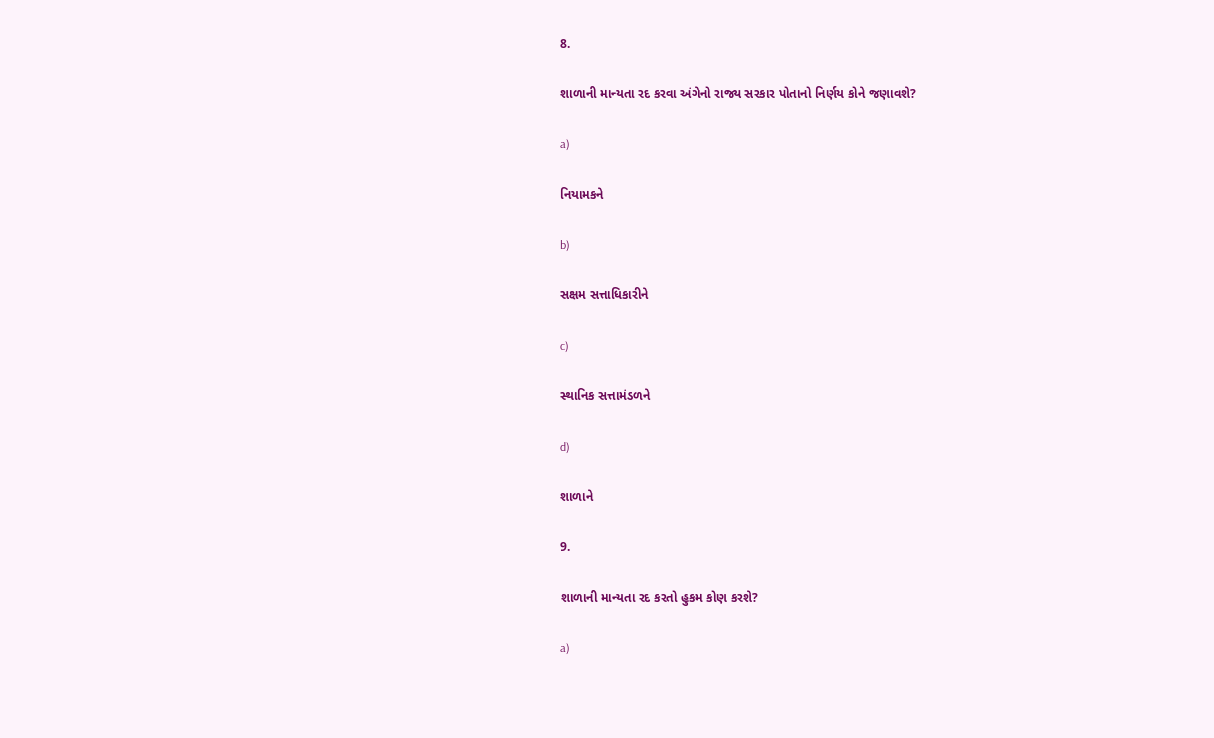8.

શાળાની માન્યતા રદ કરવા અંગેનો રાજ્ય સરકાર પોતાનો નિર્ણય કોને જણાવશે?

a)

નિયામકને

b)

સક્ષમ સત્તાધિકારીને

c)

સ્થાનિક સત્તામંડળને

d)

શાળાને

9.

શાળાની માન્યતા રદ કરતો હુકમ કોણ કરશે?

a)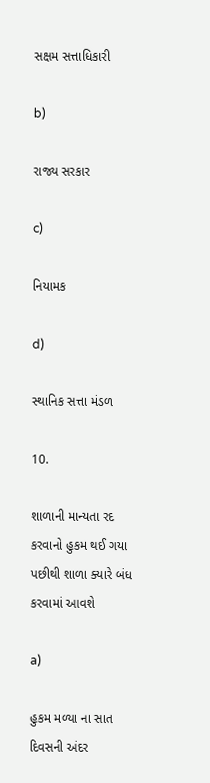સક્ષમ સત્તાધિકારી

b)

રાજ્ય સરકાર

c)

નિયામક

d)

સ્થાનિક સત્તા મંડળ

10.

શાળાની માન્યતા રદ કરવાનો હુકમ થઈ ગયા પછીથી શાળા ક્યારે બંધ કરવામાં આવશે

a)

હુકમ મળ્યા ના સાત દિવસની અંદર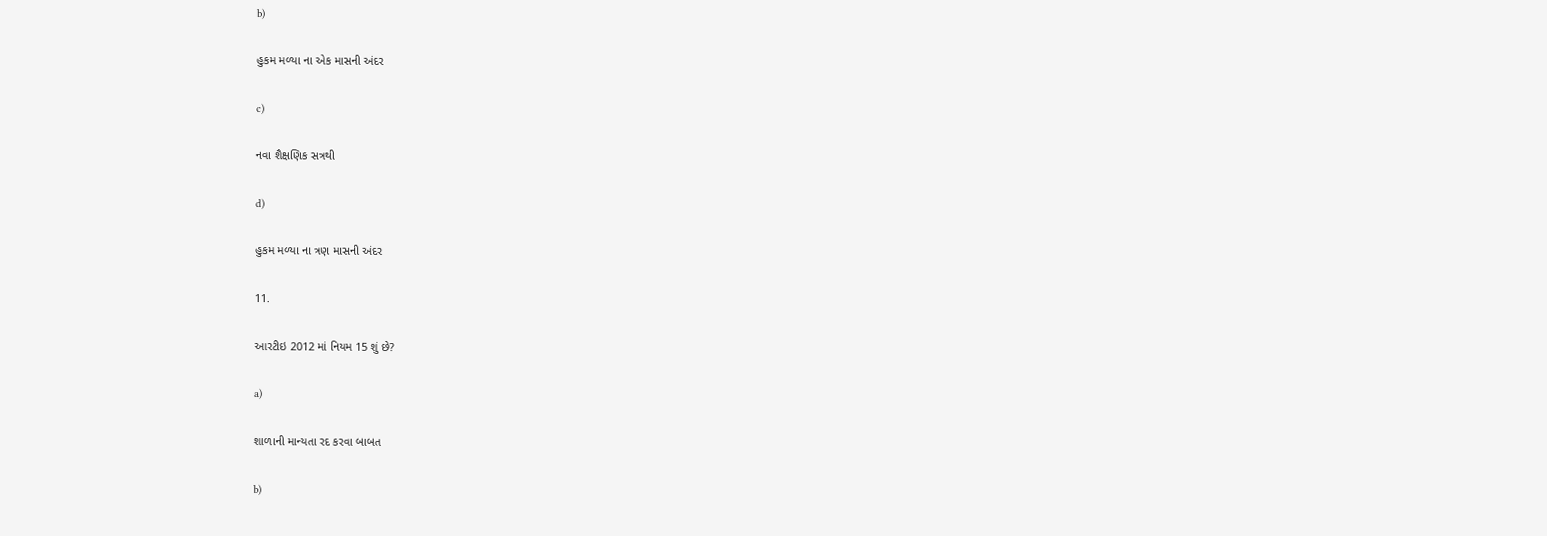b)

હુકમ મળ્યા ના એક માસની અંદર

c)

નવા શૈક્ષણિક સત્રથી

d)

હુકમ મળ્યા ના ત્રણ માસની અંદર

11.

આરટીઇ 2012 માં નિયમ 15 શું છે?

a)

શાળાની માન્યતા રદ કરવા બાબત

b)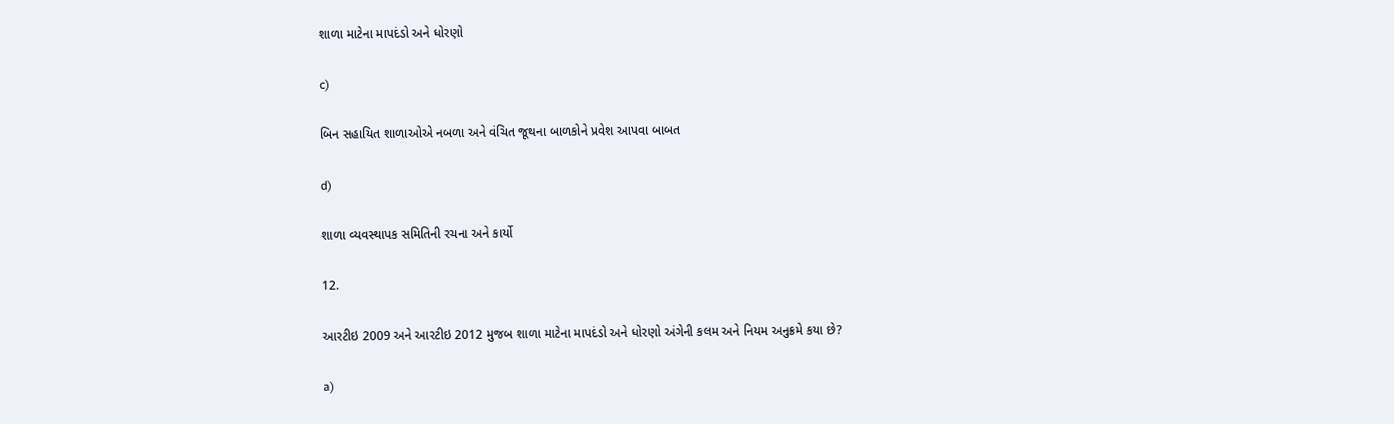શાળા માટેના માપદંડો અને ધોરણો

c)

બિન સહાયિત શાળાઓએ નબળા અને વંચિત જૂથના બાળકોને પ્રવેશ આપવા બાબત

d)

શાળા વ્યવસ્થાપક સમિતિની રચના અને કાર્યો

12.

આરટીઇ 2009 અને આરટીઇ 2012 મુજબ શાળા માટેના માપદંડો અને ધોરણો અંગેની કલમ અને નિયમ અનુક્રમે કયા છે?

a)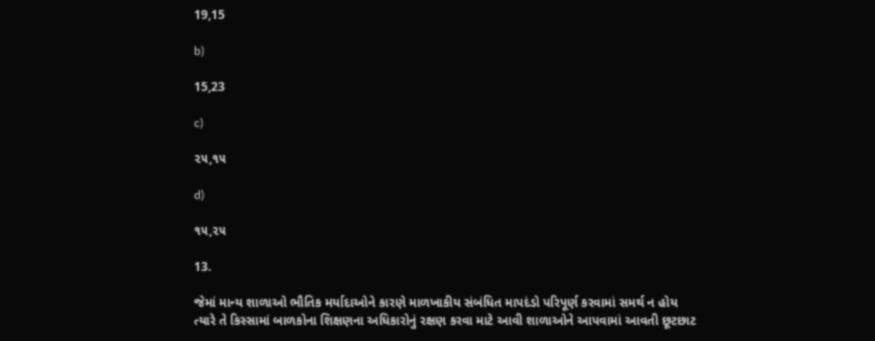19,15

b)

15,23

c)

૨૫,૧૫

d)

૧૫,૨૫

13.

જેમાં માન્ય શાળાઓ ભૌતિક મર્યાદાઓને કારણે માળખાકીય સંબંધિત માપદંડો પરિપૂર્ણ કરવામાં સમર્થ ન હોય ત્યારે તે કિસ્સામાં બાળકોના શિક્ષણના અધિકારોનું રક્ષણ કરવા માટે આવી શાળાઓને આપવામાં આવતી છૂટછાટ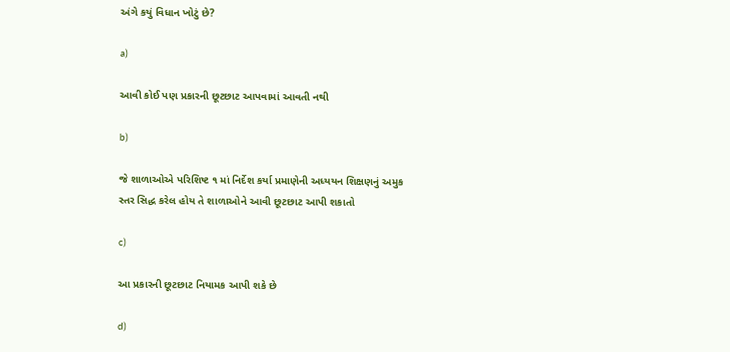અંગે કયું વિધાન ખોટું છે?

a)

આવી કોઈ પણ પ્રકારની છૂટછાટ આપવામાં આવતી નથી

b)

જે શાળાઓએ પરિશિષ્ટ ૧ માં નિર્દેશ કર્યા પ્રમાણેની અધ્યયન શિક્ષણનું અમુક સ્તર સિદ્ધ કરેલ હોય તે શાળાઓને આવી છૂટછાટ આપી શકાતો

c)

આ પ્રકારની છૂટછાટ નિયામક આપી શકે છે

d)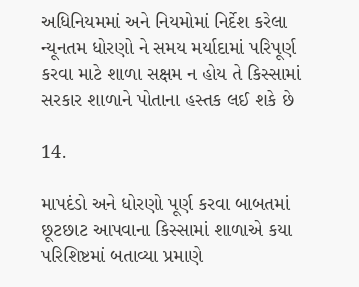અધિનિયમમાં અને નિયમોમાં નિર્દેશ કરેલા ન્યૂનતમ ધોરણો ને સમય મર્યાદામાં પરિપૂર્ણ કરવા માટે શાળા સક્ષમ ન હોય તે કિસ્સામાં સરકાર શાળાને પોતાના હસ્તક લઈ શકે છે

14.

માપદંડો અને ધોરણો પૂર્ણ કરવા બાબતમાં છૂટછાટ આપવાના કિસ્સામાં શાળાએ કયા પરિશિષ્ટમાં બતાવ્યા પ્રમાણે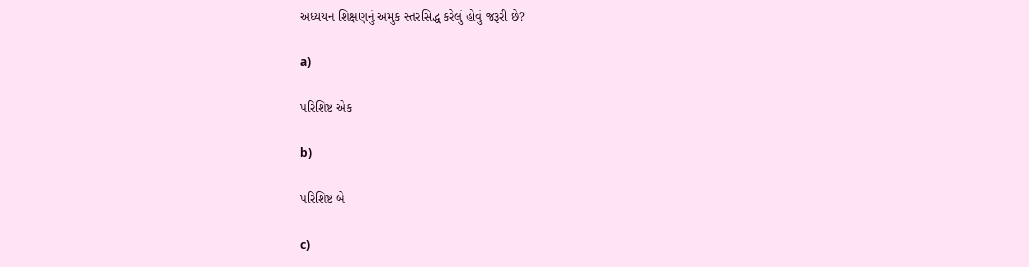અધ્યયન શિક્ષણનું અમુક સ્તરસિદ્ધ કરેલું હોવું જરૂરી છે?

a)

પરિશિષ્ટ એક

b)

પરિશિષ્ટ બે

c)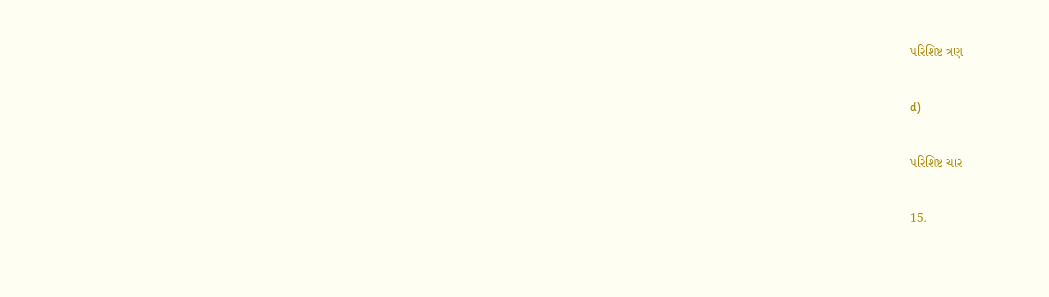પરિશિષ્ટ ત્રણ

d)

પરિશિષ્ટ ચાર

15.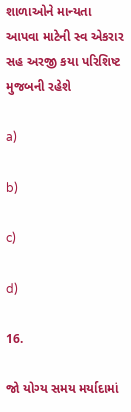શાળાઓને માન્યતા આપવા માટેની સ્વ એકરાર સહ અરજી કયા પરિશિષ્ટ મુજબની રહેશે

a)

b)

c)

d)

16.

જો યોગ્ય સમય મર્યાદામાં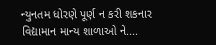ન્યુનતમ ધોરણે પૂર્ણ ન કરી શકનાર વિદ્યામાન માન્ય શાળાઓ ને....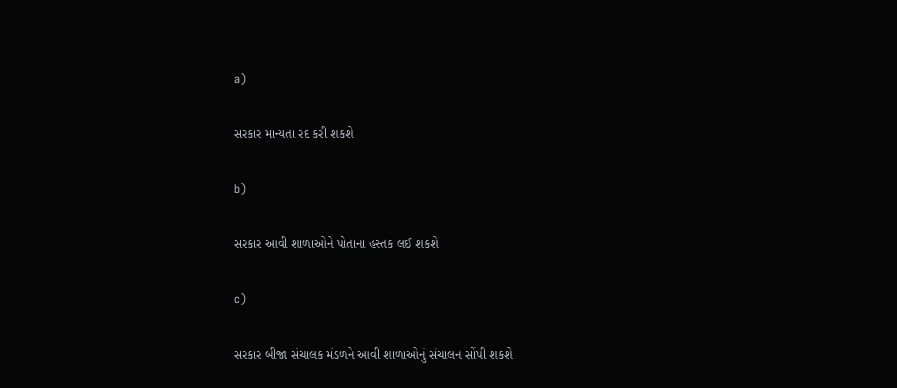a)

સરકાર માન્યતા રદ કરી શકશે

b)

સરકાર આવી શાળાઓને પોતાના હસ્તક લઈ શકશે

c)

સરકાર બીજા સંચાલક મંડળને આવી શાળાઓનું સંચાલન સોંપી શકશે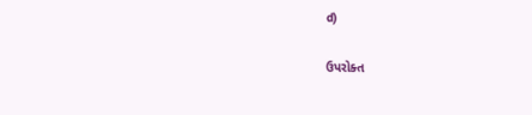d)

ઉપરોક્ત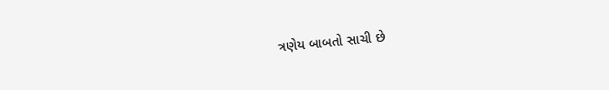ત્રણેય બાબતો સાચી છે